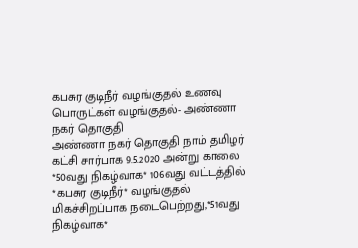கபசுர குடிநீர் வழங்குதல் உணவு பொருட்கள் வழங்குதல்- அண்ணா நகர் தொகுதி
அண்ணா நகர் தொகுதி நாம் தமிழர் கட்சி சார்பாக 9.5.2020 அன்று காலை *50வது நிகழ்வாக* 106வது வட்டத்தில் *கபசுர குடிநீர்* வழங்குதல் மிகச்சிறப்பாக நடைபெற்றது,*51வது நிகழ்வாக*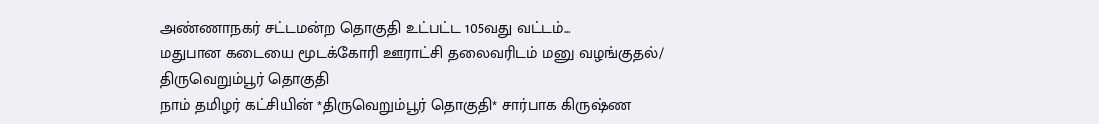அண்ணாநகர் சட்டமன்ற தொகுதி உட்பட்ட 105வது வட்டம்...
மதுபான கடையை மூடக்கோரி ஊராட்சி தலைவரிடம் மனு வழங்குதல்/ திருவெறும்பூர் தொகுதி
நாம் தமிழர் கட்சியின் *திருவெறும்பூர் தொகுதி* சார்பாக கிருஷ்ண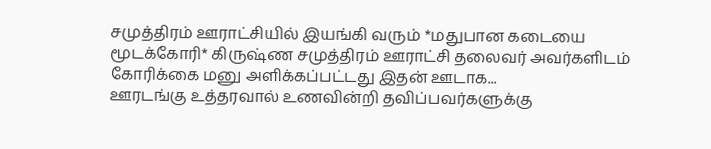சமுத்திரம் ஊராட்சியில் இயங்கி வரும் *மதுபான கடையை மூடக்கோரி* கிருஷ்ண சமுத்திரம் ஊராட்சி தலைவர் அவர்களிடம் கோரிக்கை மனு அளிக்கப்பட்டது இதன் ஊடாக...
ஊரடங்கு உத்தரவால் உணவின்றி தவிப்பவர்களுக்கு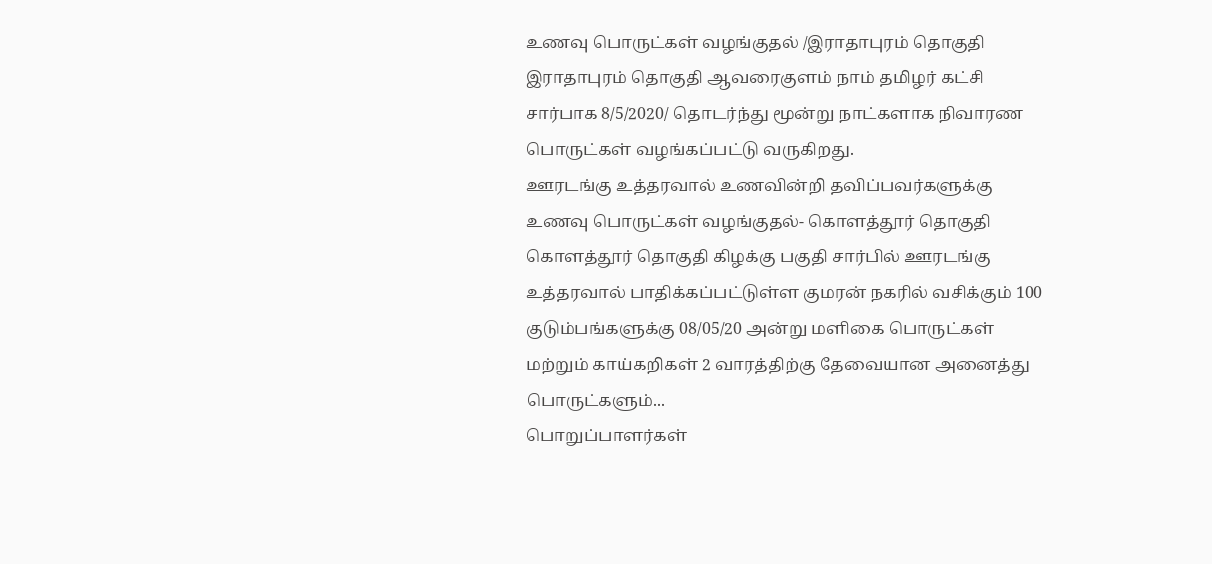உணவு பொருட்கள் வழங்குதல் /இராதாபுரம் தொகுதி
இராதாபுரம் தொகுதி ஆவரைகுளம் நாம் தமிழர் கட்சி சார்பாக 8/5/2020/ தொடர்ந்து மூன்று நாட்களாக நிவாரண பொருட்கள் வழங்கப்பட்டு வருகிறது.
ஊரடங்கு உத்தரவால் உணவின்றி தவிப்பவர்களுக்கு உணவு பொருட்கள் வழங்குதல்- கொளத்தூர் தொகுதி
கொளத்தூர் தொகுதி கிழக்கு பகுதி சார்பில் ஊரடங்கு உத்தரவால் பாதிக்கப்பட்டுள்ள குமரன் நகரில் வசிக்கும் 100 குடும்பங்களுக்கு 08/05/20 அன்று மளிகை பொருட்கள் மற்றும் காய்கறிகள் 2 வாரத்திற்கு தேவையான அனைத்து பொருட்களும்...
பொறுப்பாளர்கள்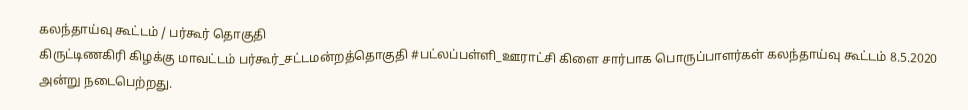கலந்தாய்வு கூட்டம் / பர்கூர் தொகுதி
கிருட்டிணகிரி கிழக்கு மாவட்டம் பர்கூர்_சட்டமன்றத்தொகுதி #பட்லப்பள்ளி_ஊராட்சி கிளை சார்பாக பொருப்பாளர்கள் கலந்தாய்வு கூட்டம் 8.5.2020 அன்று நடைபெற்றது.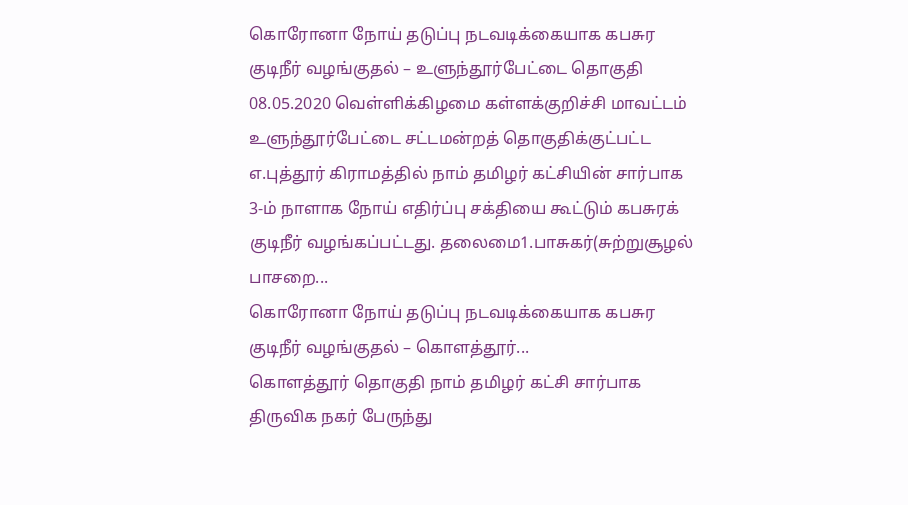கொரோனா நோய் தடுப்பு நடவடிக்கையாக கபசுர குடிநீர் வழங்குதல் – உளுந்தூர்பேட்டை தொகுதி
08.05.2020 வெள்ளிக்கிழமை கள்ளக்குறிச்சி மாவட்டம் உளுந்தூர்பேட்டை சட்டமன்றத் தொகுதிக்குட்பட்ட எ.புத்தூர் கிராமத்தில் நாம் தமிழர் கட்சியின் சார்பாக 3-ம் நாளாக நோய் எதிர்ப்பு சக்தியை கூட்டும் கபசுரக் குடிநீர் வழங்கப்பட்டது. தலைமை1.பாசுகர்(சுற்றுசூழல் பாசறை...
கொரோனா நோய் தடுப்பு நடவடிக்கையாக கபசுர குடிநீர் வழங்குதல் – கொளத்தூர்...
கொளத்தூர் தொகுதி நாம் தமிழர் கட்சி சார்பாக திருவிக நகர் பேருந்து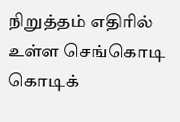நிறுத்தம் எதிரில் உள்ள செங்கொடி கொடிக்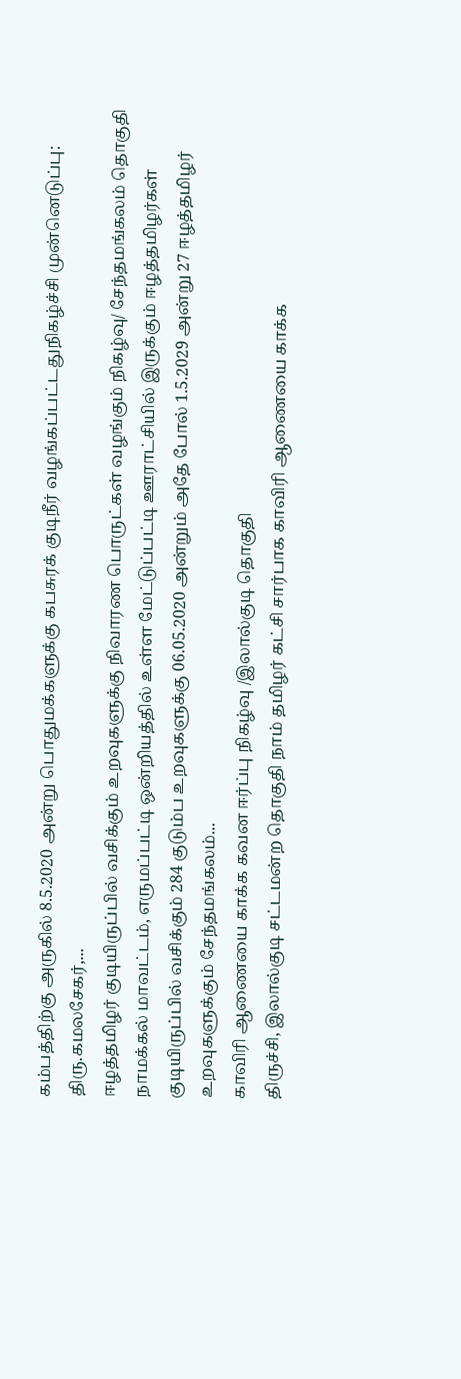கம்பத்திற்கு அருகில் 8.5.2020 அன்று பொதுமக்களுக்கு கபசுரக் குடிநீர் வழங்கப்பட்டதுநிகழ்ச்சி முன்னெடுப்பு: திரு.கமலசேகர்,...
ஈழத்தமிழர் குடியிருப்பில் வசிக்கும் உறவுகளுக்கு நிவாரண பொருட்கள் வழங்கும் நிகழ்வு/ சேந்தமங்கலம் தொகுதி
நாமக்கல் மாவட்டம், எருமப்பட்டி ஒன்றியத்தில் உள்ள மேட்டுப்பட்டி ஊராட்சியில் இருக்கும் ஈழத்தமிழர்கள் குடியிருப்பில் வசிக்கும் 284 குடும்ப உறவுகளுக்கு 06.05.2020 அன்றும் அதே போல் 1.5.2029 அன்று 27 ஈழத்தமிழர் உறவுகளுக்கும் சேந்தமங்கலம்...
காவிரி ஆணையை காக்க கவன ஈர்ப்பு நிகழ்வு /இலால்குடி தொகுதி
திருச்சி, இலால்குடி சட்டமன்ற தொகுதி நாம் தமிழர் கட்சி சார்பாக காவிரி ஆணையை காக்க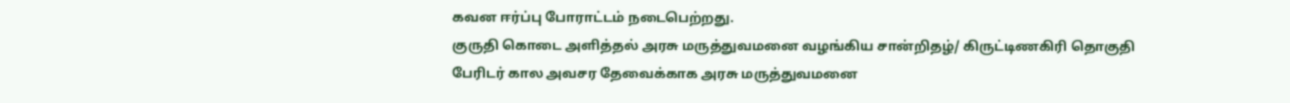கவன ஈர்ப்பு போராட்டம் நடைபெற்றது.
குருதி கொடை அளித்தல் அரசு மருத்துவமனை வழங்கிய சான்றிதழ்/ கிருட்டிணகிரி தொகுதி
பேரிடர் கால அவசர தேவைக்காக அரசு மருத்துவமனை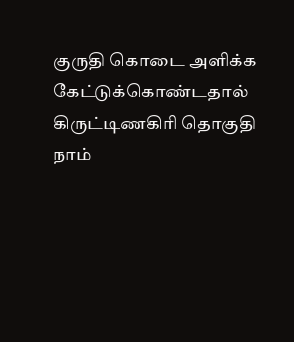குருதி கொடை அளிக்க கேட்டுக்கொண்டதால் கிருட்டிணகிரி தொகுதி நாம்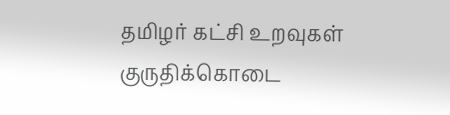தமிழர் கட்சி உறவுகள் குருதிக்கொடை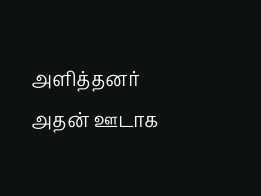அளித்தனர் அதன் ஊடாக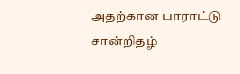அதற்கான பாராட்டு சான்றிதழ்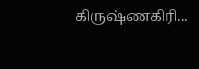கிருஷ்ணகிரி...